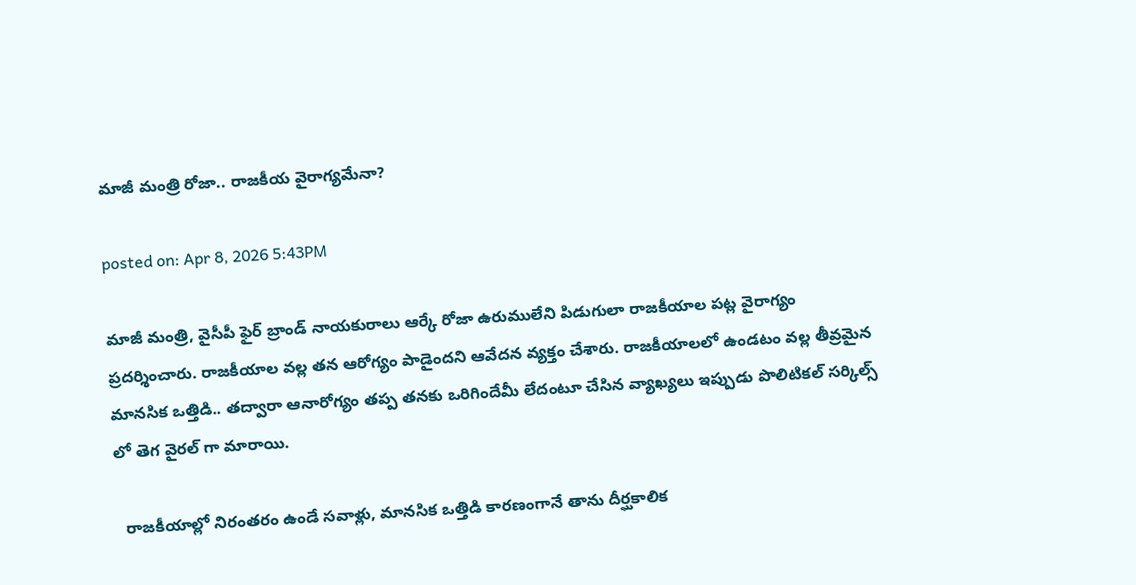మాజీ మంత్రి రోజా.. రాజకీయ వైరాగ్యమేనా?

posted on: Apr 8, 2026 5:43PM

మాజీ మంత్రి, వైసీపీ ఫైర్ బ్రాండ్ నాయకురాలు ఆర్కే రోజా ఉరుములేని పిడుగులా రాజకీయాల పట్ల వైరాగ్యం ప్రదర్శించారు. రాజకీయాల వల్ల తన ఆరోగ్యం పాడైందని ఆవేదన వ్యక్తం చేశారు. రాజకీయాలలో ఉండటం వల్ల తీవ్రమైన మానసిక ఒత్తిడి.. తద్వారా ఆనారోగ్యం తప్ప తనకు ఒరిగిందేమీ లేదంటూ చేసిన వ్యాఖ్యలు ఇప్పుడు పొలిటికల్ సర్కిల్స్ లో తెగ వైరల్ గా మారాయి.

  రాజకీయాల్లో నిరంతరం ఉండే సవాళ్లు, మానసిక ఒత్తిడి కారణంగానే తాను దీర్ఘకాలిక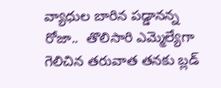వ్యాధుల బారిన పడ్డానన్న రోజా..  తొలిసారి ఎమ్మెల్యేగా గెలిచిన తరువాత తనకు బ్లడ్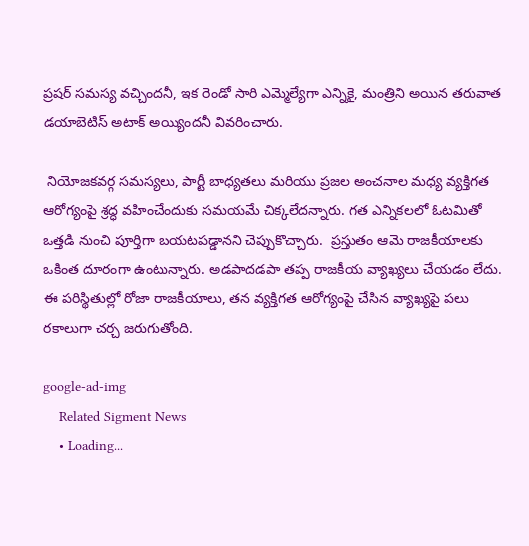ప్రషర్ సమస్య వచ్చిందనీ, ఇక రెండో సారి ఎమ్మెల్యేగా ఎన్నికై, మంత్రిని అయిన తరువాత డయాబెటిస్ అటాక్ అయ్యిందనీ వివరించారు.

 నియోజకవర్గ సమస్యలు, పార్టీ బాధ్యతలు మరియు ప్రజల అంచనాల మధ్య వ్యక్తిగత ఆరోగ్యంపై శ్రద్ధ వహించేందుకు సమయమే చిక్కలేదన్నారు. గత ఎన్నికలలో ఓటమితో ఒత్తడి నుంచి పూర్తిగా బయటపడ్డానని చెప్పుకొచ్చారు.  ప్రస్తుతం ఆమె రాజకీయాలకు ఒకింత దూరంగా ఉంటున్నారు. అడపాదడపా తప్ప రాజకీయ వ్యాఖ్యలు చేయడం లేదు. ఈ పరిస్థితుల్లో రోజా రాజకీయాలు, తన వ్యక్తిగత ఆరోగ్యంపై చేసిన వ్యాఖ్యపై పలు రకాలుగా చర్చ జరుగుతోంది.

google-ad-img
    Related Sigment News
    • Loading...